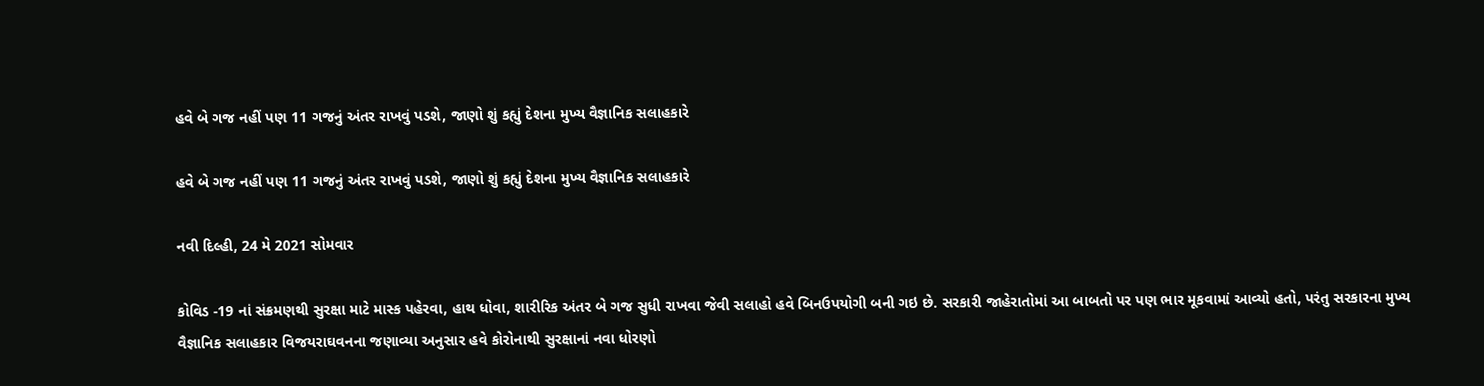હવે બે ગજ નહીં પણ 11 ગજનું અંતર રાખવું પડશે, જાણો શું કહ્યું દેશના મુખ્ય વૈજ્ઞાનિક સલાહકારે

હવે બે ગજ નહીં પણ 11 ગજનું અંતર રાખવું પડશે, જાણો શું કહ્યું દેશના મુખ્ય વૈજ્ઞાનિક સલાહકારે

નવી દિલ્હી, 24 મે 2021 સોમવાર

કોવિડ -19 નાં સંક્રમણથી સુરક્ષા માટે માસ્ક પહેરવા, હાથ ધોવા, શારીરિક અંતર બે ગજ સુધી રાખવા જેવી સલાહો હવે બિનઉપયોગી બની ગઇ છે. સરકારી જાહેરાતોમાં આ બાબતો પર પણ ભાર મૂકવામાં આવ્યો હતો, પરંતુ સરકારના મુખ્ય વૈજ્ઞાનિક સલાહકાર વિજયરાઘવનના જણાવ્યા અનુસાર હવે કોરોનાથી સુરક્ષાનાં નવા ધોરણો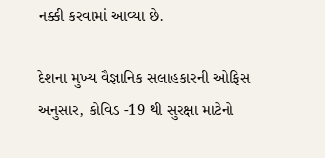નક્કી કરવામાં આવ્યા છે.

દેશના મુખ્ય વૈજ્ઞાનિક સલાહકારની ઓફિસ અનુસાર, કોવિડ -19 થી સુરક્ષા માટેનો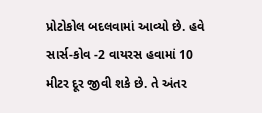પ્રોટોકોલ બદલવામાં આવ્યો છે. હવે સાર્સ-કોવ -2 વાયરસ હવામાં 10 મીટર દૂર જીવી શકે છે. તે અંતર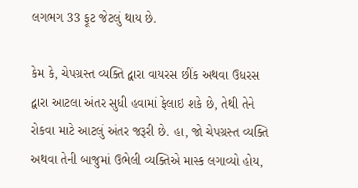લગભગ 33 ફૂટ જેટલું થાય છે.

કેમ કે, ચેપગ્રસ્ત વ્યક્તિ દ્વારા વાયરસ છીંક અથવા ઉધરસ દ્વારા આટલા અંતર સુધી હવામાં ફેલાઇ શકે છે, તેથી તેને રોકવા માટે આટલું અંતર જરૂરી છે. હા, જો ચેપગ્રસ્ત વ્યક્તિ અથવા તેની બાજુમાં ઉભેલી વ્યક્તિએ માસ્ક લગાવ્યો હોય,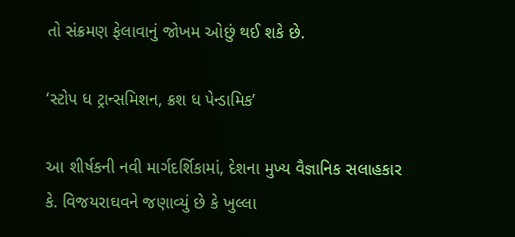તો સંક્રમણ ફેલાવાનું જોખમ ઓછું થઈ શકે છે.

‘સ્ટોપ ધ ટ્રાન્સમિશન, ક્રશ ધ પેન્ડામિક’

આ શીર્ષકની નવી માર્ગદર્શિકામાં, દેશના મુખ્ય વૈજ્ઞાનિક સલાહકાર કે. વિજયરાઘવને જણાવ્યું છે કે ખુલ્લા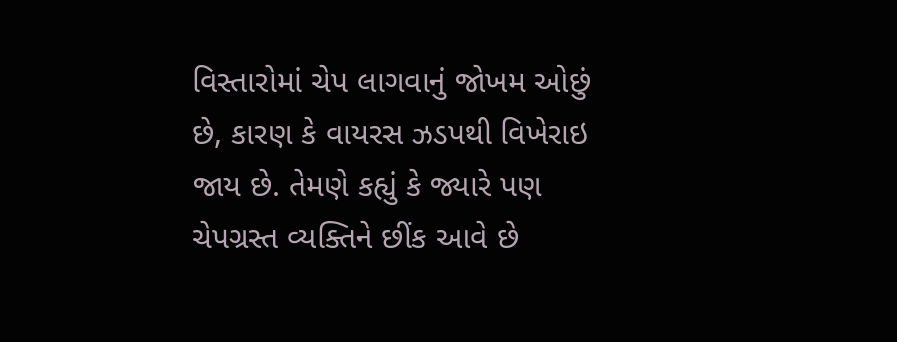વિસ્તારોમાં ચેપ લાગવાનું જોખમ ઓછું છે, કારણ કે વાયરસ ઝડપથી વિખેરાઇ જાય છે. તેમણે કહ્યું કે જ્યારે પણ ચેપગ્રસ્ત વ્યક્તિને છીંક આવે છે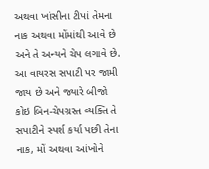અથવા ખાંસીના ટીપાં તેમના નાક અથવા મોંમાંથી આવે છે અને તે અન્યને ચેપ લગાવે છે. આ વાયરસ સપાટી પર જામી જાય છે અને જ્યારે બીજો કોઇ બિન-ચેપગ્રસ્ત વ્યક્તિ તે સપાટીને સ્પર્શ કર્યા પછી તેના નાક, મોં અથવા આંખોને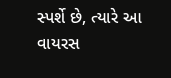સ્પર્શે છે, ત્યારે આ વાયરસ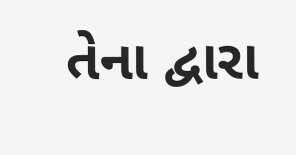તેના દ્વારા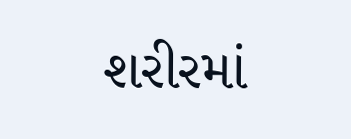શરીરમાં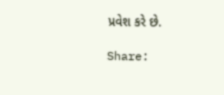પ્રવેશ કરે છે.

Share: